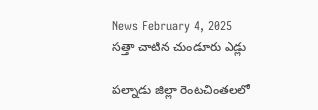News February 4, 2025
సత్తా చాటిన చుండూరు ఎడ్లు

పల్నాడు జిల్లా రెంటచింతలలో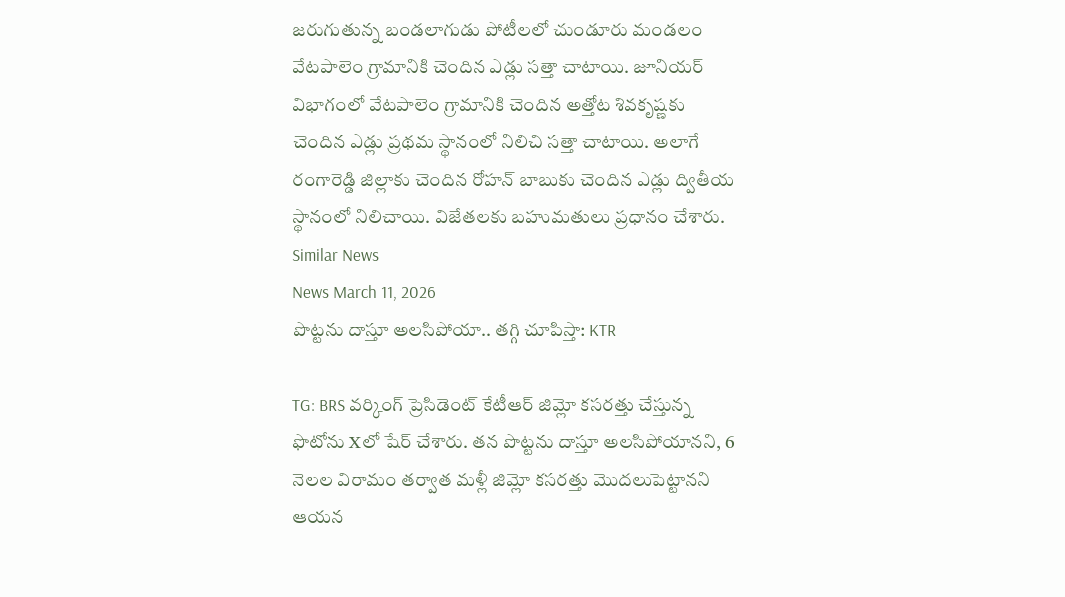జరుగుతున్న బండలాగుడు పోటీలలో చుండూరు మండలం వేటపాలెం గ్రామానికి చెందిన ఎడ్లు సత్తా చాటాయి. జూనియర్ విభాగంలో వేటపాలెం గ్రామానికి చెందిన అత్తోట శివకృష్ణకు చెందిన ఎడ్లు ప్రథమ స్థానంలో నిలిచి సత్తా చాటాయి. అలాగే రంగారెడ్డి జిల్లాకు చెందిన రోహన్ బాబుకు చెందిన ఎడ్లు ద్వితీయ స్థానంలో నిలిచాయి. విజేతలకు బహుమతులు ప్రధానం చేశారు.
Similar News
News March 11, 2026
పొట్టను దాస్తూ అలసిపోయా.. తగ్గి చూపిస్తా: KTR

TG: BRS వర్కింగ్ ప్రెసిడెంట్ కేటీఆర్ జిమ్లో కసరత్తు చేస్తున్న ఫొటోను Xలో షేర్ చేశారు. తన పొట్టను దాస్తూ అలసిపోయానని, 6 నెలల విరామం తర్వాత మళ్లీ జిమ్లో కసరత్తు మొదలుపెట్టానని ఆయన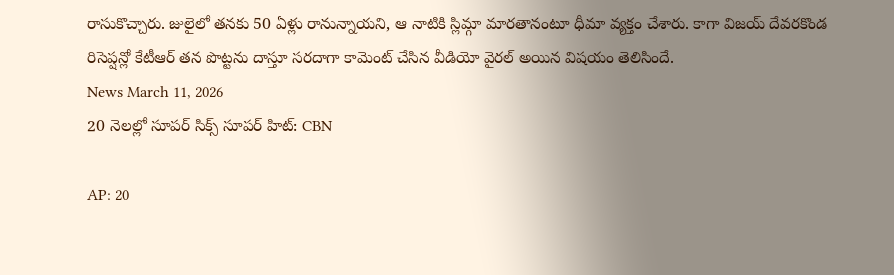రాసుకొచ్చారు. జులైలో తనకు 50 ఏళ్లు రానున్నాయని, ఆ నాటికి స్లిమ్గా మారతానంటూ ధీమా వ్యక్తం చేశారు. కాగా విజయ్ దేవరకొండ రిసెప్షన్లో కేటీఆర్ తన పొట్టను దాస్తూ సరదాగా కామెంట్ చేసిన వీడియో వైరల్ అయిన విషయం తెలిసిందే.
News March 11, 2026
20 నెలల్లో సూపర్ సిక్స్ సూపర్ హిట్: CBN

AP: 20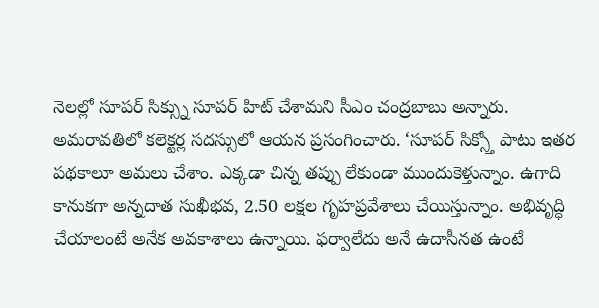నెలల్లో సూపర్ సిక్స్ను సూపర్ హిట్ చేశామని సీఎం చంద్రబాబు అన్నారు. అమరావతిలో కలెక్టర్ల సదస్సులో ఆయన ప్రసంగించారు. ‘సూపర్ సిక్స్తో పాటు ఇతర పథకాలూ అమలు చేశాం. ఎక్కడా చిన్న తప్పు లేకుండా ముందుకెళ్తున్నాం. ఉగాది కానుకగా అన్నదాత సుఖీభవ, 2.50 లక్షల గృహప్రవేశాలు చేయిస్తున్నాం. అభివృద్ధి చేయాలంటే అనేక అవకాశాలు ఉన్నాయి. ఫర్వాలేదు అనే ఉదాసీనత ఉంటే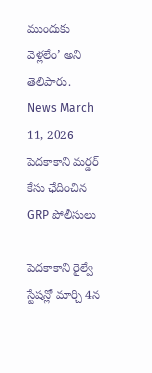ముందుకు వెళ్లలేం’ అని తెలిపారు.
News March 11, 2026
పెదకాకాని మర్డర్ కేసు ఛేదించిన GRP పోలీసులు

పెదకాకాని రైల్వే స్టేషన్లో మార్చి 4న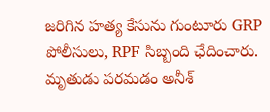జరిగిన హత్య కేసును గుంటూరు GRP పోలీసులు, RPF సిబ్బంది ఛేదించారు. మృతుడు పరమడం అనీశ్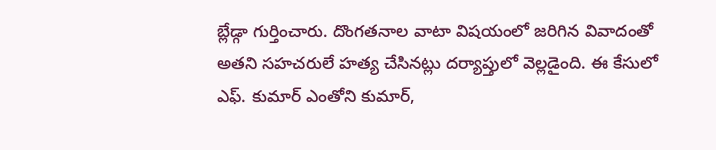బ్లేడ్గా గుర్తించారు. దొంగతనాల వాటా విషయంలో జరిగిన వివాదంతో అతని సహచరులే హత్య చేసినట్లు దర్యాప్తులో వెల్లడైంది. ఈ కేసులో ఎఫ్. కుమార్ ఎంతోని కుమార్,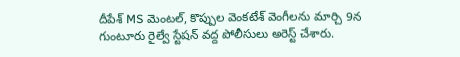దీపేశ్ MS మెంటల్, కొప్పుల వెంకటేశ్ వెంగీలను మార్చి 9న గుంటూరు రైల్వే స్టేషన్ వద్ద పోలీసులు అరెస్ట్ చేశారు.